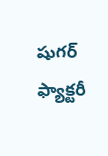షుగర్ ఫ్యాక్టరీ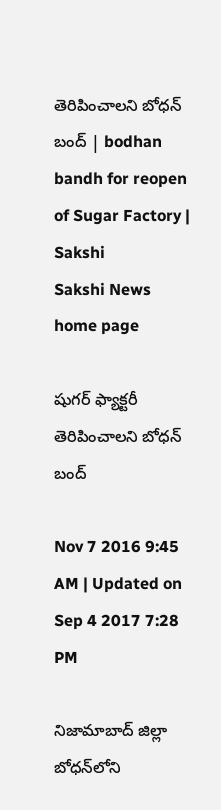తెరిపించాలని బోధన్ బంద్ | bodhan bandh for reopen of Sugar Factory | Sakshi
Sakshi News home page

షుగర్ ఫ్యాక్టరీ తెరిపించాలని బోధన్ బంద్

Nov 7 2016 9:45 AM | Updated on Sep 4 2017 7:28 PM

నిజామాబాద్ జిల్లా బోధన్‌లోని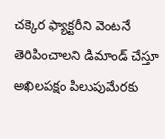చక్కెర ఫ్యాక్టరీని వెంటనే తెరిపించాలని డిమాండ్ చేస్తూ అఖిలపక్షం పిలుపుమేరకు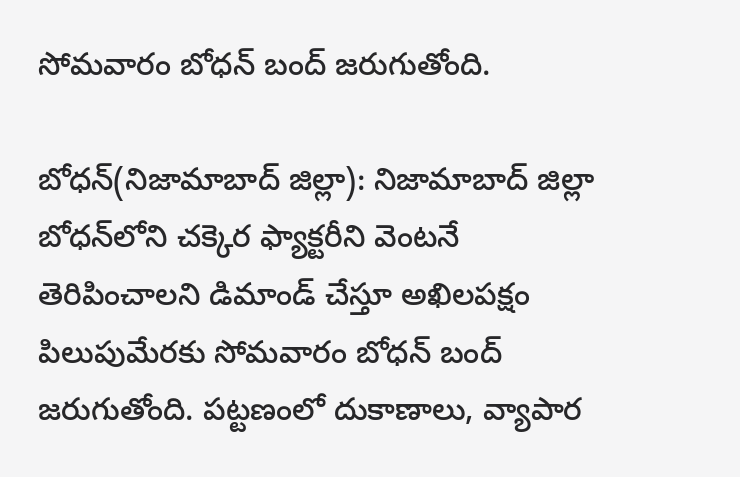సోమవారం బోధన్ బంద్ జరుగుతోంది.

బోధన్(నిజామాబాద్ జిల్లా): నిజామాబాద్ జిల్లా బోధన్‌లోని చక్కెర ఫ్యాక్టరీని వెంటనే తెరిపించాలని డిమాండ్ చేస్తూ అఖిలపక్షం పిలుపుమేరకు సోమవారం బోధన్ బంద్ జరుగుతోంది. పట్టణంలో దుకాణాలు, వ్యాపార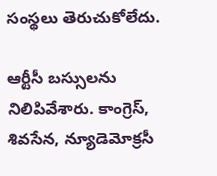సంస్థలు తెరుచుకోలేదు.

ఆర్టీసీ బస్సులను నిలిపివేశారు. కాంగ్రెస్, శివసేన, న్యూడెమోక్రసీ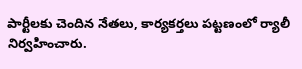పార్టీలకు చెందిన నేతలు, కార్యకర్తలు పట్టణంలో ర్యాలీ నిర్వహించారు.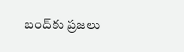బంద్‌కు ప్రజలు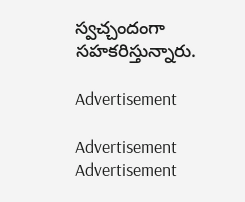స్వచ్చందంగా సహకరిస్తున్నారు.

Advertisement

Advertisement
Advertisement